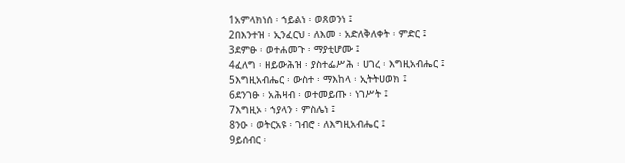1አምላክነሰ ፡ ኀይልነ ፡ ወጸወንነ ፤
2በእንተዝ ፡ ኢንፈርህ ፡ ለእመ ፡ አድለቅለቀት ፡ ምድር ፤
3ደምፁ ፡ ወተሐመጉ ፡ ማያቲሆሙ ፤
4ፈለግ ፡ ዘይውሕዝ ፡ ያስተፌሥሕ ፡ ሀገረ ፡ እግዚአብሔር ፤
5እግዚአብሔር ፡ ውስተ ፡ ማእከላ ፡ ኢትትሀወክ ፤
6ደንገፁ ፡ አሕዛብ ፡ ወተመይጡ ፡ ነገሥት ፤
7እግዚኦ ፡ ኀያላን ፡ ምስሌነ ፤
8ንዑ ፡ ወትርአዩ ፡ ገብሮ ፡ ለእግዚአብሔር ፤
9ይሰብር ፡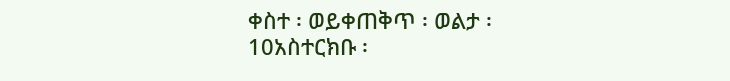ቀስተ ፡ ወይቀጠቅጥ ፡ ወልታ ፡
10አስተርክቡ ፡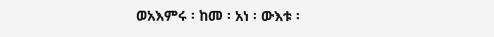ወአእምሩ ፡ ከመ ፡ አነ ፡ ውእቱ ፡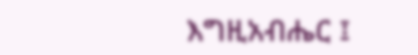እግዚአብሔር ፤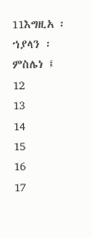11እግዚአ ፡ ኀያላን ፡ ምስሌነ ፤
12
13
14
15
16
17